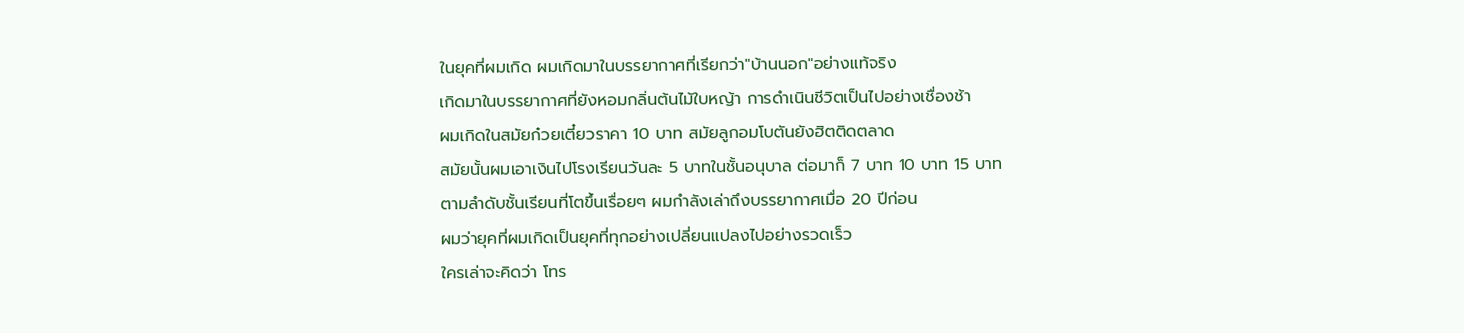ในยุคที่ผมเกิด ผมเกิดมาในบรรยากาศที่เรียกว่า"บ้านนอก"อย่างแท้จริง
เกิดมาในบรรยากาศที่ยังหอมกลิ่นต้นไม้ใบหญ้า การดำเนินชีวิตเป็นไปอย่างเชื่องช้า
ผมเกิดในสมัยก๋วยเตี๋ยวราคา 10 บาท สมัยลูกอมโบตันยังฮิตติดตลาด
สมัยนั้นผมเอาเงินไปโรงเรียนวันละ 5 บาทในชั้นอนุบาล ต่อมาก็ 7 บาท 10 บาท 15 บาท
ตามลำดับชั้นเรียนที่โตขึ้นเรื่อยๆ ผมกำลังเล่าถึงบรรยากาศเมื่อ 20 ปีก่อน
ผมว่ายุคที่ผมเกิดเป็นยุคที่ทุกอย่างเปลี่ยนแปลงไปอย่างรวดเร็ว
ใครเล่าจะคิดว่า โทร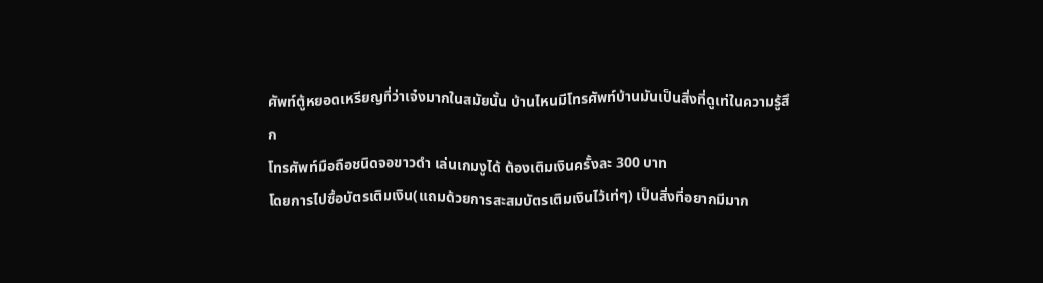ศัพท์ตู้หยอดเหรียญที่ว่าเจ๋งมากในสมัยนั้น บ้านไหนมีโทรศัพท์บ้านมันเป็นสิ่งที่ดูเท่ในความรู้สึก
โทรศัพท์มือถือชนิดจอขาวดำ เล่นเกมงูได้ ต้องเติมเงินครั้งละ 300 บาท
โดยการไปซื้อบัตรเติมเงิน(แถมด้วยการสะสมบัตรเติมเงินไว้เท่ๆ) เป็นสิ่งที่อยากมีมาก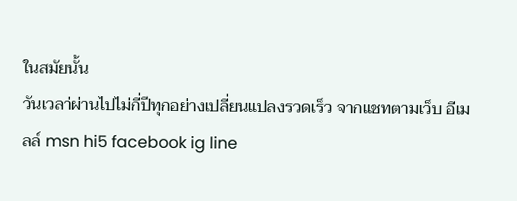ในสมัยนั้น
วันเวลา่ผ่านไปไม่กี่ปีทุกอย่างเปลี่ยนแปลงรวดเร็ว จากแชทตามเว็บ อีเมลล์ msn hi5 facebook ig line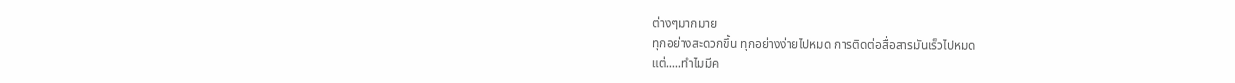ต่างๆมากมาย
ทุกอย่างสะดวกขึ้น ทุกอย่างง่ายไปหมด การติดต่อสื่อสารมันเร็วไปหมด
แต่.....ทำไมมีค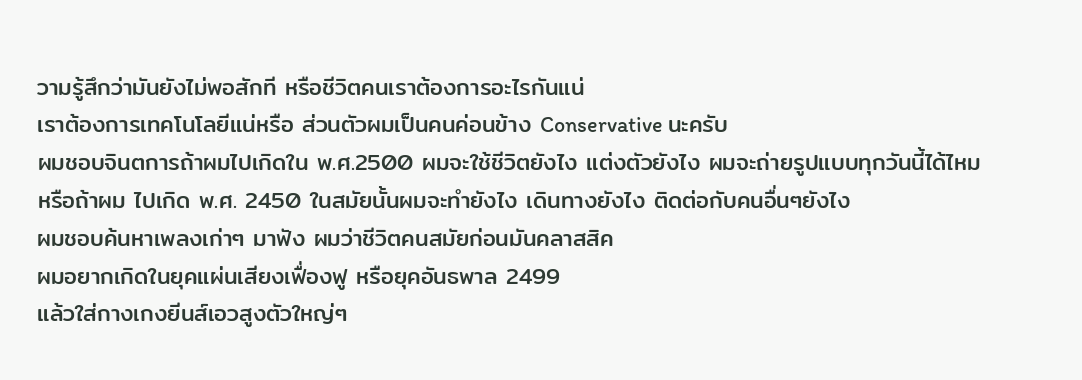วามรู้สึกว่ามันยังไม่พอสักที หรือชีวิตคนเราต้องการอะไรกันแน่
เราต้องการเทคโนโลยีแน่หรือ ส่วนตัวผมเป็นคนค่อนข้าง Conservative นะครับ
ผมชอบจินตการถ้าผมไปเกิดใน พ.ศ.2500 ผมจะใช้ชีวิตยังไง แต่งตัวยังไง ผมจะถ่ายรูปแบบทุกวันนี้ได้ไหม
หรือถ้าผม ไปเกิด พ.ศ. 2450 ในสมัยนั้นผมจะทำยังไง เดินทางยังไง ติดต่อกับคนอื่นๆยังไง
ผมชอบค้นหาเพลงเก่าๆ มาฟัง ผมว่าชีวิตคนสมัยก่อนมันคลาสสิค
ผมอยากเกิดในยุคแผ่นเสียงเฟื่องฟู หรือยุคอันธพาล 2499
แล้วใส่กางเกงยีนส์เอวสูงตัวใหญ่ๆ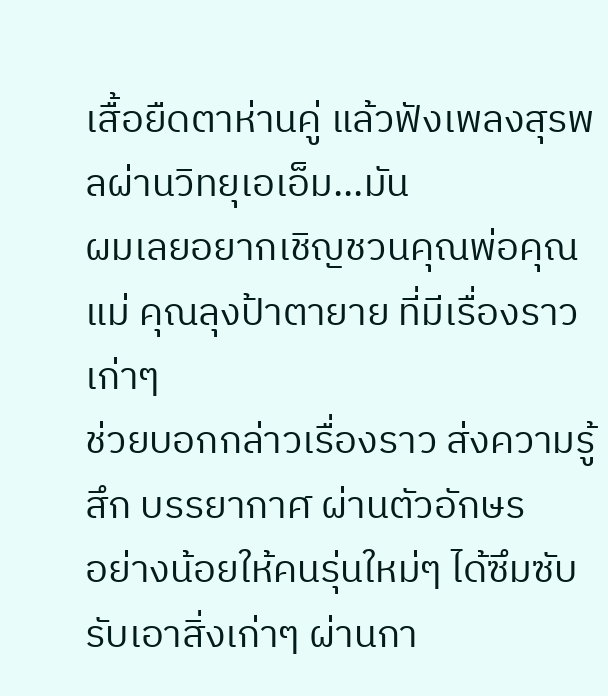เสื้อยืดตาห่านคู่ แล้วฟังเพลงสุรพลผ่านวิทยุเอเอ็ม...มัน
ผมเลยอยากเชิญชวนคุณพ่อคุณแม่ คุณลุงป้าตายาย ที่มีเรื่องราวเก่าๆ
ช่วยบอกกล่าวเรื่องราว ส่งความรู้สึก บรรยากาศ ผ่านตัวอักษร
อย่างน้อยให้คนรุ่นใหม่ๆ ได้ซึมซับ รับเอาสิ่งเก่าๆ ผ่านกา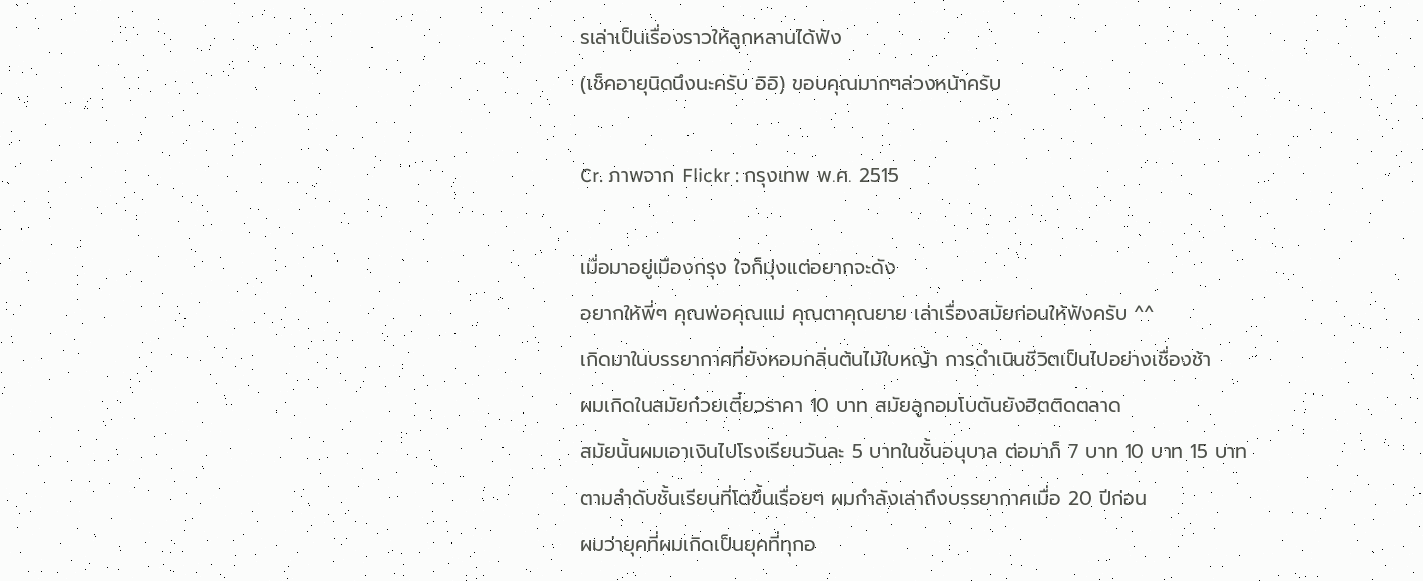รเล่าเป็นเรื่องราวให้ลูกหลานได้ฟัง
(เช็คอายุนิดนึงนะครับ อิอิ) ขอบคุณมากๆล่วงหน้าครับ

Cr. ภาพจาก Flickr : กรุงเทพ พ.ศ. 2515

เมื่อมาอยู่เมืองกรุง ใจก็มุ่งแต่อยากจะดัง
อยากให้พี่ๆ คุณพ่อคุณแม่ คุณตาคุณยาย เล่าเรื่องสมัยก่อนให้ฟังครับ ^^
เกิดมาในบรรยากาศที่ยังหอมกลิ่นต้นไม้ใบหญ้า การดำเนินชีวิตเป็นไปอย่างเชื่องช้า
ผมเกิดในสมัยก๋วยเตี๋ยวราคา 10 บาท สมัยลูกอมโบตันยังฮิตติดตลาด
สมัยนั้นผมเอาเงินไปโรงเรียนวันละ 5 บาทในชั้นอนุบาล ต่อมาก็ 7 บาท 10 บาท 15 บาท
ตามลำดับชั้นเรียนที่โตขึ้นเรื่อยๆ ผมกำลังเล่าถึงบรรยากาศเมื่อ 20 ปีก่อน
ผมว่ายุคที่ผมเกิดเป็นยุคที่ทุกอ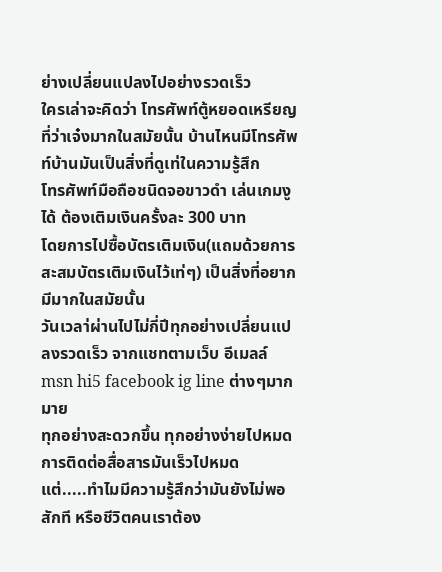ย่างเปลี่ยนแปลงไปอย่างรวดเร็ว
ใครเล่าจะคิดว่า โทรศัพท์ตู้หยอดเหรียญที่ว่าเจ๋งมากในสมัยนั้น บ้านไหนมีโทรศัพท์บ้านมันเป็นสิ่งที่ดูเท่ในความรู้สึก
โทรศัพท์มือถือชนิดจอขาวดำ เล่นเกมงูได้ ต้องเติมเงินครั้งละ 300 บาท
โดยการไปซื้อบัตรเติมเงิน(แถมด้วยการสะสมบัตรเติมเงินไว้เท่ๆ) เป็นสิ่งที่อยากมีมากในสมัยนั้น
วันเวลา่ผ่านไปไม่กี่ปีทุกอย่างเปลี่ยนแปลงรวดเร็ว จากแชทตามเว็บ อีเมลล์ msn hi5 facebook ig line ต่างๆมากมาย
ทุกอย่างสะดวกขึ้น ทุกอย่างง่ายไปหมด การติดต่อสื่อสารมันเร็วไปหมด
แต่.....ทำไมมีความรู้สึกว่ามันยังไม่พอสักที หรือชีวิตคนเราต้อง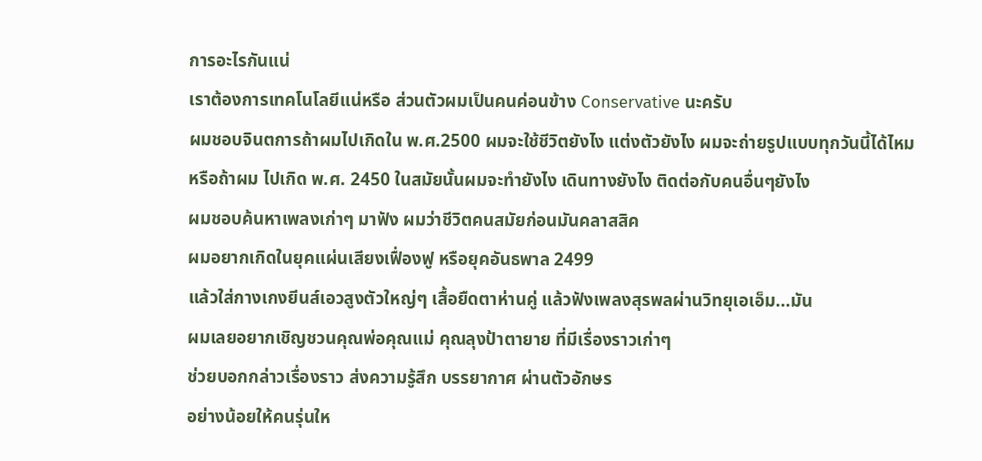การอะไรกันแน่
เราต้องการเทคโนโลยีแน่หรือ ส่วนตัวผมเป็นคนค่อนข้าง Conservative นะครับ
ผมชอบจินตการถ้าผมไปเกิดใน พ.ศ.2500 ผมจะใช้ชีวิตยังไง แต่งตัวยังไง ผมจะถ่ายรูปแบบทุกวันนี้ได้ไหม
หรือถ้าผม ไปเกิด พ.ศ. 2450 ในสมัยนั้นผมจะทำยังไง เดินทางยังไง ติดต่อกับคนอื่นๆยังไง
ผมชอบค้นหาเพลงเก่าๆ มาฟัง ผมว่าชีวิตคนสมัยก่อนมันคลาสสิค
ผมอยากเกิดในยุคแผ่นเสียงเฟื่องฟู หรือยุคอันธพาล 2499
แล้วใส่กางเกงยีนส์เอวสูงตัวใหญ่ๆ เสื้อยืดตาห่านคู่ แล้วฟังเพลงสุรพลผ่านวิทยุเอเอ็ม...มัน
ผมเลยอยากเชิญชวนคุณพ่อคุณแม่ คุณลุงป้าตายาย ที่มีเรื่องราวเก่าๆ
ช่วยบอกกล่าวเรื่องราว ส่งความรู้สึก บรรยากาศ ผ่านตัวอักษร
อย่างน้อยให้คนรุ่นให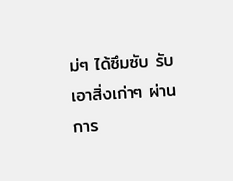ม่ๆ ได้ซึมซับ รับเอาสิ่งเก่าๆ ผ่านการ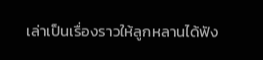เล่าเป็นเรื่องราวให้ลูกหลานได้ฟัง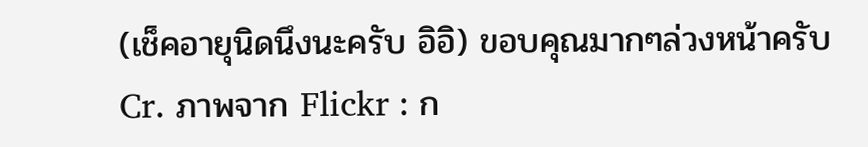(เช็คอายุนิดนึงนะครับ อิอิ) ขอบคุณมากๆล่วงหน้าครับ
Cr. ภาพจาก Flickr : ก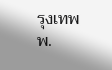รุงเทพ พ.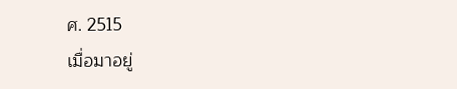ศ. 2515
เมื่อมาอยู่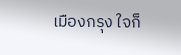เมืองกรุง ใจก็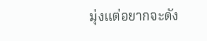มุ่งแต่อยากจะดัง